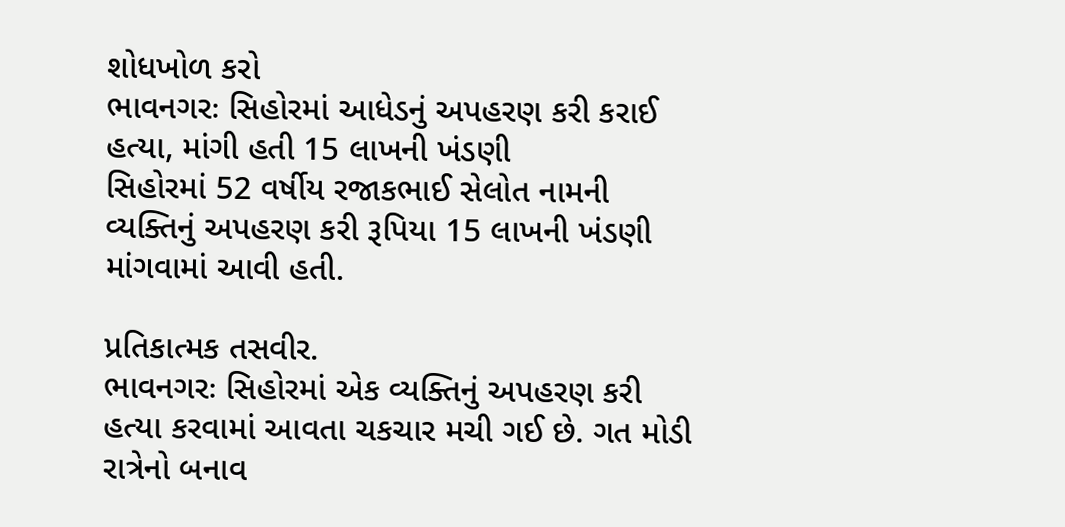શોધખોળ કરો
ભાવનગરઃ સિહોરમાં આધેડનું અપહરણ કરી કરાઈ હત્યા, માંગી હતી 15 લાખની ખંડણી
સિહોરમાં 52 વર્ષીય રજાકભાઈ સેલોત નામની વ્યક્તિનું અપહરણ કરી રૂપિયા 15 લાખની ખંડણી માંગવામાં આવી હતી.

પ્રતિકાત્મક તસવીર.
ભાવનગરઃ સિહોરમાં એક વ્યક્તિનું અપહરણ કરી હત્યા કરવામાં આવતા ચકચાર મચી ગઈ છે. ગત મોડી રાત્રેનો બનાવ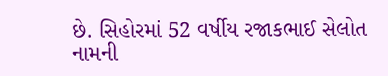છે. સિહોરમાં 52 વર્ષીય રજાકભાઈ સેલોત નામની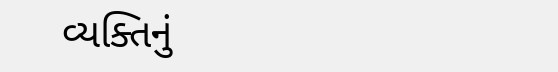વ્યક્તિનું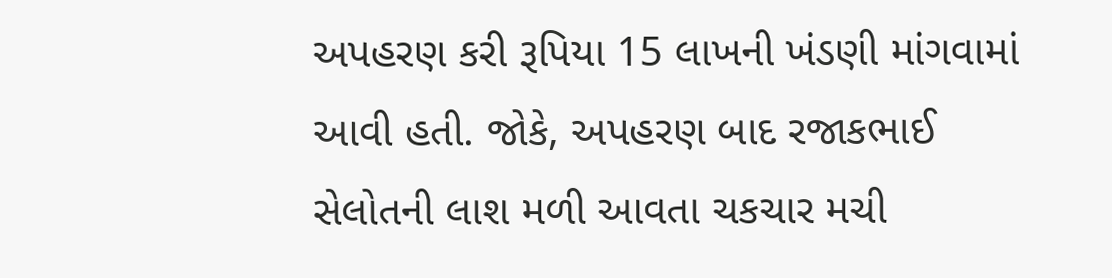અપહરણ કરી રૂપિયા 15 લાખની ખંડણી માંગવામાં આવી હતી. જોકે, અપહરણ બાદ રજાકભાઈ સેલોતની લાશ મળી આવતા ચકચાર મચી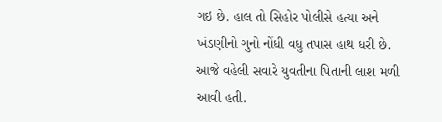ગઇ છે. હાલ તો સિહોર પોલીસે હત્યા અને ખંડણીનો ગુનો નોંધી વધુ તપાસ હાથ ધરી છે. આજે વહેલી સવારે યુવતીના પિતાની લાશ મળી આવી હતી.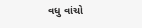વધુ વાંચો